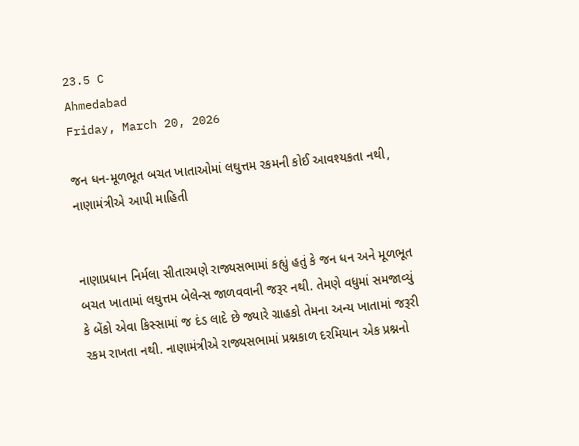23.5 C
Ahmedabad
Friday, March 20, 2026

જન ધન-મૂળભૂત બચત ખાતાઓમાં લઘુત્તમ રકમની કોઈ આવશ્યકતા નથી, નાણામંત્રીએ આપી માહિતી


નાણાપ્રધાન નિર્મલા સીતારમણે રાજ્યસભામાં કહ્યું હતું કે જન ધન અને મૂળભૂત બચત ખાતામાં લઘુત્તમ બેલેન્સ જાળવવાની જરૂર નથી. તેમણે વધુમાં સમજાવ્યું કે બેંકો એવા કિસ્સામાં જ દંડ લાદે છે જ્યારે ગ્રાહકો તેમના અન્ય ખાતામાં જરૂરી રકમ રાખતા નથી. નાણામંત્રીએ રાજ્યસભામાં પ્રશ્નકાળ દરમિયાન એક પ્રશ્નનો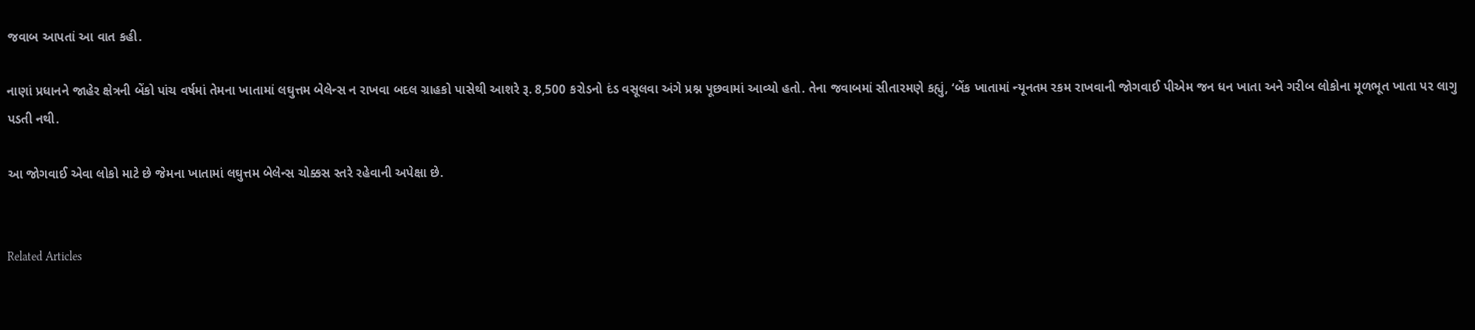જવાબ આપતાં આ વાત કહી.

નાણાં પ્રધાનને જાહેર ક્ષેત્રની બેંકો પાંચ વર્ષમાં તેમના ખાતામાં લઘુત્તમ બેલેન્સ ન રાખવા બદલ ગ્રાહકો પાસેથી આશરે રૂ. 8,500 કરોડનો દંડ વસૂલવા અંગે પ્રશ્ન પૂછવામાં આવ્યો હતો. તેના જવાબમાં સીતારમણે કહ્યું, ‘બેંક ખાતામાં ન્યૂનતમ રકમ રાખવાની જોગવાઈ પીએમ જન ધન ખાતા અને ગરીબ લોકોના મૂળભૂત ખાતા પર લાગુ પડતી નથી.

આ જોગવાઈ એવા લોકો માટે છે જેમના ખાતામાં લઘુત્તમ બેલેન્સ ચોક્કસ સ્તરે રહેવાની અપેક્ષા છે.


Related Articles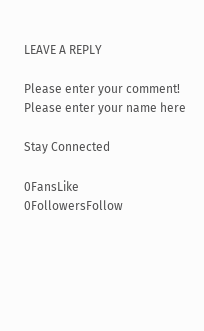LEAVE A REPLY

Please enter your comment!
Please enter your name here

Stay Connected

0FansLike
0FollowersFollow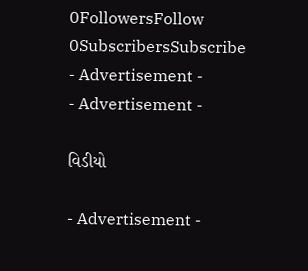0FollowersFollow
0SubscribersSubscribe
- Advertisement -
- Advertisement -

વિડીયો

- Advertisement -